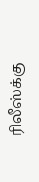ரிலீஸ்க்கு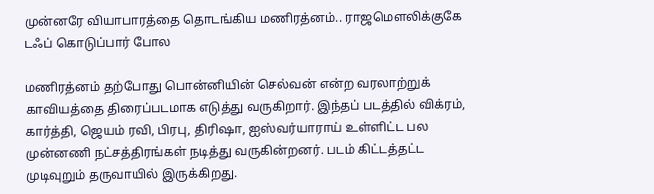முன்னரே வியாபாரத்தை தொடங்கிய மணிரத்னம்.. ராஜமௌலிக்குகே டஃப் கொடுப்பார் போல

மணிரத்னம் தற்போது பொன்னியின் செல்வன் என்ற வரலாற்றுக் காவியத்தை திரைப்படமாக எடுத்து வருகிறார். இந்தப் படத்தில் விக்ரம், கார்த்தி, ஜெயம் ரவி, பிரபு, திரிஷா, ஐஸ்வர்யாராய் உள்ளிட்ட பல முன்னணி நட்சத்திரங்கள் நடித்து வருகின்றனர். படம் கிட்டத்தட்ட முடிவுறும் தருவாயில் இருக்கிறது.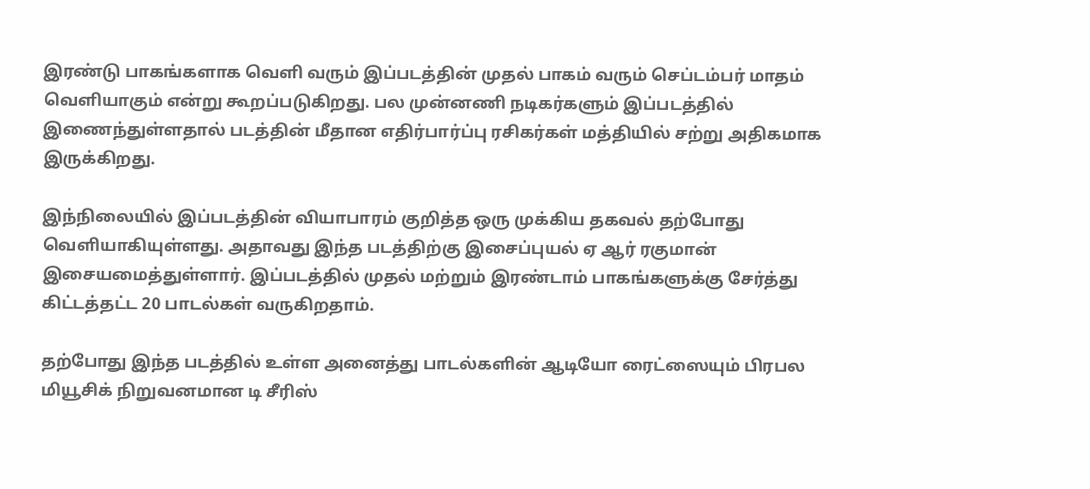இரண்டு பாகங்களாக வெளி வரும் இப்படத்தின் முதல் பாகம் வரும் செப்டம்பர் மாதம் வெளியாகும் என்று கூறப்படுகிறது. பல முன்னணி நடிகர்களும் இப்படத்தில் இணைந்துள்ளதால் படத்தின் மீதான எதிர்பார்ப்பு ரசிகர்கள் மத்தியில் சற்று அதிகமாக இருக்கிறது.

இந்நிலையில் இப்படத்தின் வியாபாரம் குறித்த ஒரு முக்கிய தகவல் தற்போது வெளியாகியுள்ளது. அதாவது இந்த படத்திற்கு இசைப்புயல் ஏ ஆர் ரகுமான் இசையமைத்துள்ளார். இப்படத்தில் முதல் மற்றும் இரண்டாம் பாகங்களுக்கு சேர்த்து கிட்டத்தட்ட 20 பாடல்கள் வருகிறதாம்.

தற்போது இந்த படத்தில் உள்ள அனைத்து பாடல்களின் ஆடியோ ரைட்ஸையும் பிரபல மியூசிக் நிறுவனமான டி சீரிஸ்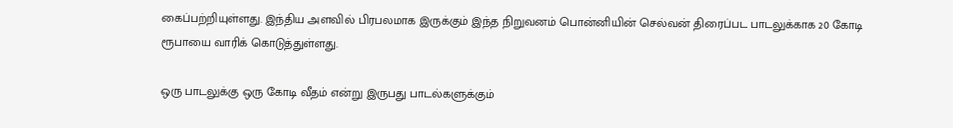கைப்பற்றியுள்ளது. இந்திய அளவில் பிரபலமாக இருக்கும் இந்த நிறுவனம் பொன்னியின் செல்வன் திரைப்பட பாடலுக்காக 20 கோடி ரூபாயை வாரிக் கொடுத்துள்ளது.

ஒரு பாடலுக்கு ஒரு கோடி வீதம் என்று இருபது பாடல்களுக்கும்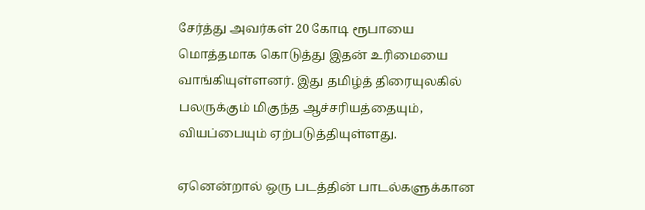சேர்த்து அவர்கள் 20 கோடி ரூபாயை மொத்தமாக கொடுத்து இதன் உரிமையை வாங்கியுள்ளனர். இது தமிழ்த் திரையுலகில் பலருக்கும் மிகுந்த ஆச்சரியத்தையும், வியப்பையும் ஏற்படுத்தியுள்ளது.

ஏனென்றால் ஒரு படத்தின் பாடல்களுக்கான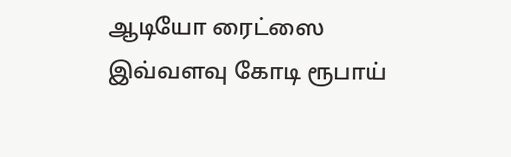ஆடியோ ரைட்ஸை இவ்வளவு கோடி ரூபாய்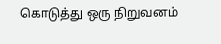கொடுத்து ஒரு நிறுவனம்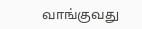வாங்குவது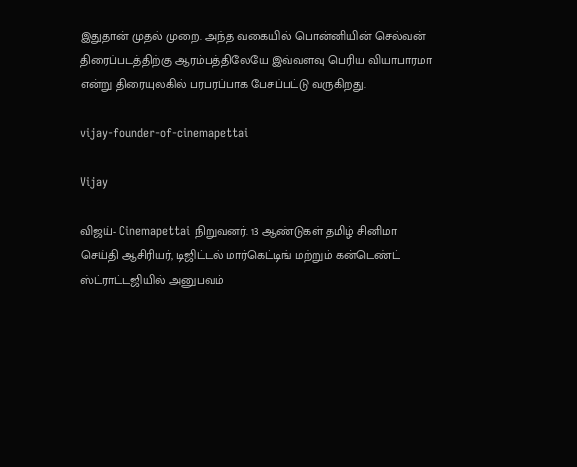இதுதான் முதல் முறை. அந்த வகையில் பொன்னியின் செல்வன் திரைப்படத்திற்கு ஆரம்பத்திலேயே இவ்வளவு பெரிய வியாபாரமா என்று திரையுலகில் பரபரப்பாக பேசப்பட்டு வருகிறது.

vijay-founder-of-cinemapettai

Vijay

விஜய்- Cinemapettai நிறுவனர். 13 ஆண்டுகள் தமிழ் சினிமா செய்தி ஆசிரியர், டிஜிட்டல் மார்கெட்டிங் மற்றும் கன்டெண்ட் ஸ்ட்ராட்டஜியில் அனுபவம்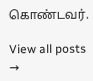கொண்டவர்.

View all posts →